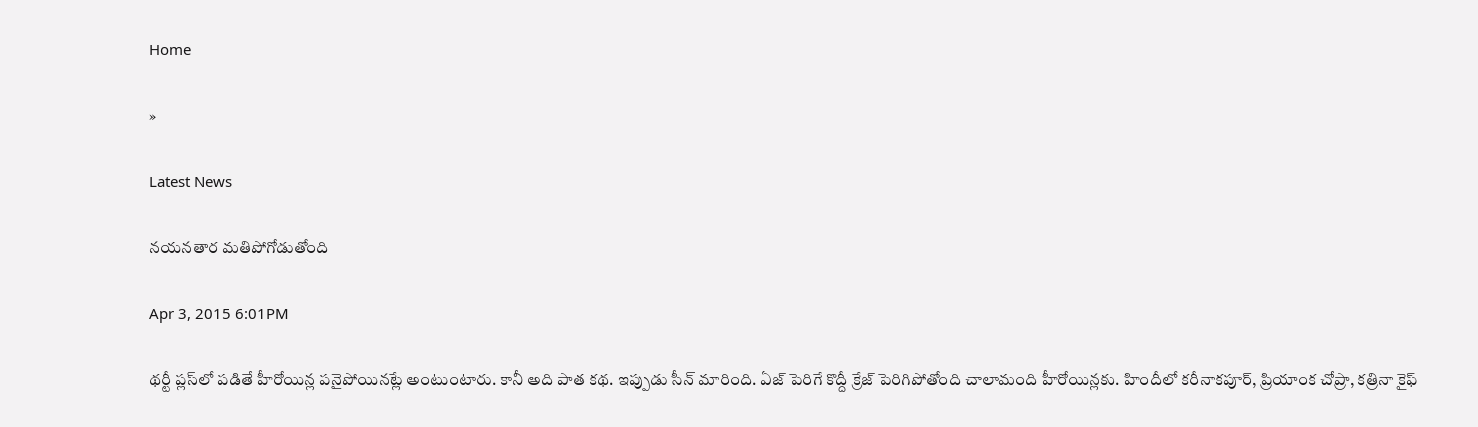Home

»

Latest News

నయనతార మతిపోగోడుతోంది

Apr 3, 2015 6:01PM

థర్టీ ప్లస్‌లో పడితే హీరోయిన్ల పనైపోయినట్లే అంటుంటారు. కానీ అది పాత కథ. ఇప్పుడు సీన్‌ మారింది. ఏజ్‌ పెరిగే కొద్దీ క్రేజ్‌ పెరిగిపోతోంది చాలామంది హీరోయిన్లకు. హిందీలో కరీనాకపూర్‌, ప్రియాంక చోప్రా, కత్రినా కైఫ్‌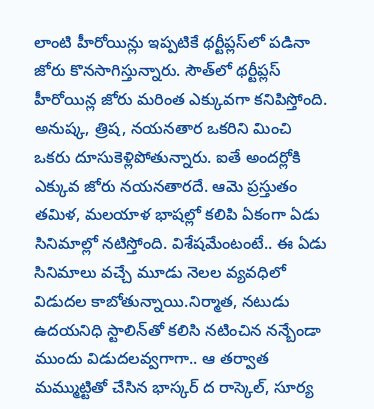లాంటి హీరోయిన్లు ఇప్పటికే థర్టీప్లస్‌లో పడినా జోరు కొనసాగిస్తున్నారు. సౌత్‌లో థర్టీప్లస్‌ హీరోయిన్ల జోరు మరింత ఎక్కువగా కనిపిస్తోంది. అనుష్క, త్రిష, నయనతార ఒకరిని మించి ఒకరు దూసుకెళ్లిపోతున్నారు. ఐతే అందర్లోకి ఎక్కువ జోరు నయనతారదే. ఆమె ప్రస్తుతం తమిళ, మలయాళ భాషల్లో కలిపి ఏకంగా ఏడు సినిమాల్లో నటిస్తోంది. విశేషమేంటంటే.. ఈ ఏడు సినిమాలు వచ్చే మూడు నెలల వ్యవధిలో విడుదల కాబోతున్నాయి.నిర్మాత, నటుడు ఉదయనిధి స్టాలిన్‌తో కలిసి నటించిన నన్బేండా ముందు విడుదలవ్వగాగా.. ఆ తర్వాత మమ్ముట్టితో చేసిన భాస్కర్‌ ద రాస్కెల్, సూర్య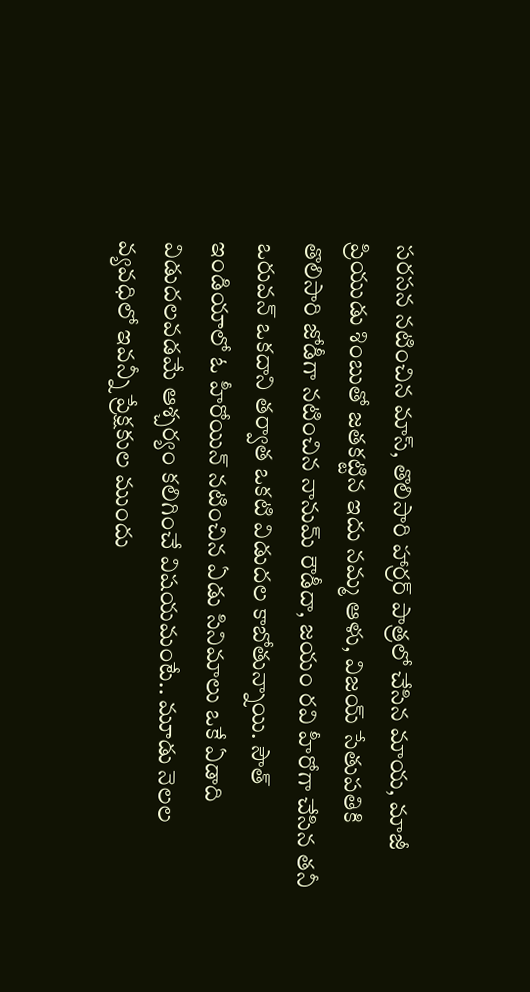సరసన నటించిన మాస్‌, తొలిసారి హార్రర్‌ పాత్రలో చేసిన మాయ, మాజీ ప్రియుడు శింబుతో జతకట్టిన ఇదు నమ్మ ఆళు, విజయ్‌ సేతుపతికి తొలిసారి జోడీగా నటించిన నానుమ్‌ రౌడీదా, జయం రవి హీరోగా చేసిన తనీ ఒరువన్‌ ఒకదాని తర్వాత ఒకటి విడుదల కాబోతున్నాయి. సౌత్‌ ఇండియాలో ఓ హీరోయిన్‌ నటించిన ఏడు సినిమాలు ఒకే ఏడాది విడుదలవడమే ఆశ్చర్యం కలిగించే విషయమంటే.. మూడు నెలల వ్యవధిలో ఇవన్నీ ప్రేక్షకుల ముందు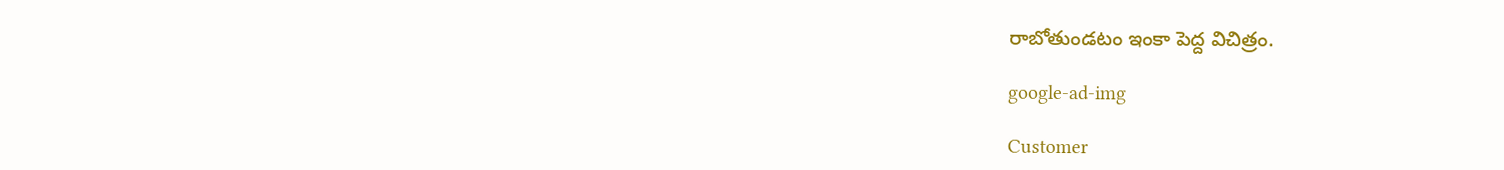రాబోతుండటం ఇంకా పెద్ద విచిత్రం.

google-ad-img

Customer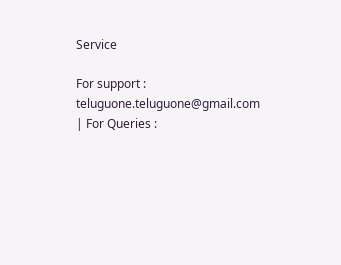Service

For support : teluguone.teluguone@gmail.com | For Queries :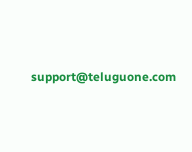support@teluguone.com